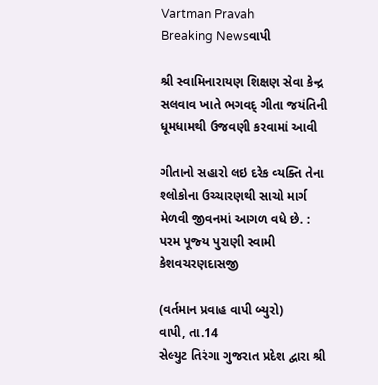Vartman Pravah
Breaking Newsવાપી

શ્રી સ્‍વામિનારાયણ શિક્ષણ સેવા કેન્‍દ્ર સલવાવ ખાતે ભગવદ્‌ ગીતા જયંતિની ધૂમધામથી ઉજવણી કરવામાં આવી

ગીતાનો સહારો લઇ દરેક વ્‍યક્‍તિ તેના શ્‍લોકોના ઉચ્‍ચારણથી સાચો માર્ગ મેળવી જીવનમાં આગળ વધે છે. : પરમ પૂજ્‍ય પુરાણી સ્‍વામી કેશવચરણદાસજી

(વર્તમાન પ્રવાહ વાપી બ્‍યુરો)
વાપી, તા.14
સેલ્‍યુટ તિરંગા ગુજરાત પ્રદેશ દ્વારા શ્રી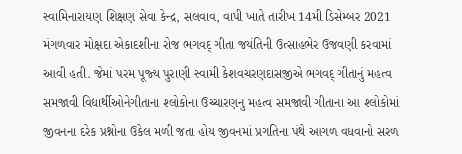સ્‍વામિનારાયણ શિક્ષણ સેવા કેન્‍દ્ર, સલવાવ, વાપી ખાતે તારીખ 14મી ડિસેમ્‍બર 2021 મંગળવાર મોક્ષદા એકાદશીના રોજ ભગવદ્‌ ગીતા જયંતિની ઉત્‍સાહભેર ઉજવણી કરવામાં આવી હતી. જેમાં પરમ પૂજ્‍ય પુરાણી સ્‍વામી કેશવચરણદાસજીએ ભગવદ્‌ ગીતાનું મહત્‍વ સમજાવી વિદ્યાર્થીઓનેગીતાના શ્‍લોકોના ઉચ્‍ચારણનુ મહત્‍વ સમજાવી ગીતાના આ શ્‍લોકોમાં જીવનના દરેક પ્રશ્નોના ઉકેલ મળી જતા હોય જીવનમાં પ્રગતિના પંથે આગળ વધવાનો સરળ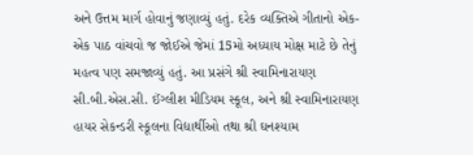અને ઉત્તમ માર્ગ હોવાનું જણાવ્‍યું હતું. દરેક વ્‍યક્‍તિએ ગીતાનો એક-એક પાઠ વાંચવો જ જોઈએ જેમાં 15મો અધ્‍યાય મોક્ષ માટે છે તેનું મહત્‍વ પણ સમજાવ્‍યું હતું. આ પ્રસંગે શ્રી સ્‍વામિનારાયણ સી.બી.એસ.સી. ઈંગ્‍લીશ મીડિયમ સ્‍કૂલ, અને શ્રી સ્‍વામિનારાયણ હાયર સેકન્‍ડરી સ્‍કૂલના વિદ્યાર્થીઓ તથા શ્રી ઘનશ્‍યામ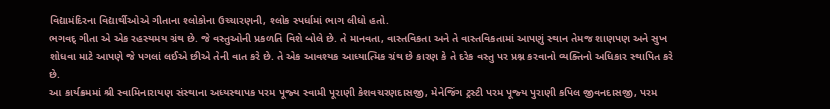વિદ્યામંદિરના વિદ્યાર્થીઓએ ગીતાના શ્‍લોકોના ઉચ્‍ચારણની, શ્‍લોક સ્‍પર્ધામાં ભાગ લીધો હતો.
ભગવદ્‌ ગીતા એ એક રહસ્‍યમય ગ્રંથ છે. જે વસ્‍તુઓની પ્રકળતિ વિશે બોલે છે. તે માનવતા, વાસ્‍તવિકતા અને તે વાસ્‍તવિકતામાં આપણું સ્‍થાન તેમજ શાણપણ અને સુખ શોધવા માટે આપણે જે પગલાં લઈએ છીએ તેની વાત કરે છે. તે એક આવશ્‍યક આધ્‍યાત્‍મિક ગ્રંથ છે કારણ કે તે દરેક વસ્‍તુ પર પ્રશ્ન કરવાનો વ્‍યક્‍તિનો અધિકાર સ્‍થાપિત કરે છે.
આ કાર્યક્રમમાં શ્રી સ્‍વામિનારાયણ સંસ્‍થાના અધ્‍યસ્‍થાપક પરમ પૂજ્‍ય સ્‍વામી પૂરાણી કેશવચરણદાસજી, મેનેજિંગ ટ્રસ્‍ટી પરમ પૂજ્‍ય પુરાણી કપિલ જીવનદાસજી, પરમ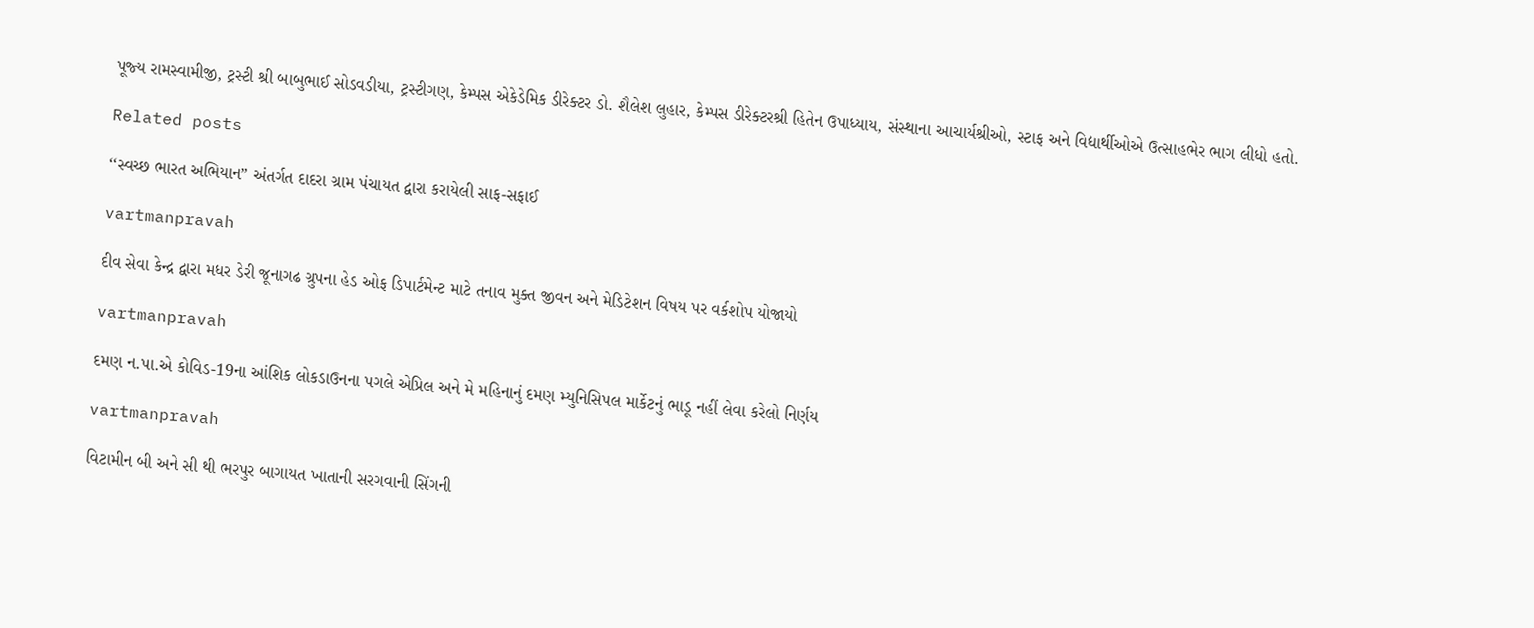પૂજ્‍ય રામસ્‍વામીજી, ટ્રસ્‍ટી શ્રી બાબુભાઈ સોડવડીયા, ટ્રસ્‍ટીગણ, કેમ્‍પસ એકેડેમિક ડીરેક્‍ટર ડો. શૈલેશ લુહાર, કેમ્‍પસ ડીરેક્‍ટરશ્રી હિતેન ઉપાધ્‍યાય, સંસ્‍થાના આચાર્યશ્રીઓ, સ્‍ટાફ અને વિદ્યાર્થીઓએ ઉત્‍સાહભેર ભાગ લીધો હતો.

Related posts

‘‘સ્‍વચ્‍છ ભારત અભિયાન” અંતર્ગત દાદરા ગ્રામ પંચાયત દ્વારા કરાયેલી સાફ-સફાઈ

vartmanpravah

દીવ સેવા કેન્‍દ્ર દ્વારા મધર ડેરી જૂનાગઢ ગ્રુપના હેડ ઓફ ડિપાર્ટમેન્‍ટ માટે તનાવ મુક્‍ત જીવન અને મેડિટેશન વિષય પર વર્કશોપ યોજાયો

vartmanpravah

દમણ ન.પા.એ કોવિડ-19ના આંશિક લોકડાઉનના પગલે એપ્રિલ અને મે મહિનાનું દમણ મ્‍યુનિસિપલ માર્કેટનું ભાડૂ નહીં લેવા કરેલો નિર્ણય

vartmanpravah

વિટામીન બી અને સી થી ભરપુર બાગાયત ખાતાની સરગવાની સિંગની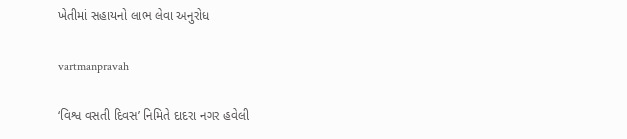ખેતીમાં સહાયનો લાભ લેવા અનુરોધ

vartmanpravah

‘વિશ્વ વસતી દિવસ’ નિમિતે દાદરા નગર હવેલી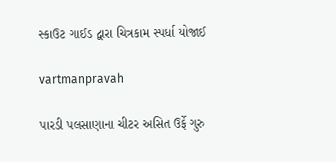સ્‍કાઉટ ગાઈડ દ્વારા ચિત્રકામ સ્‍પર્ધા યોજાઈ

vartmanpravah

પારડી પલસાણાના ચીટર અસિત ઉર્ફે ગુરુ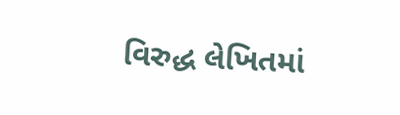વિરુદ્ધ લેખિતમાં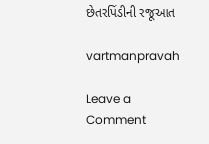છેતરપિંડીની રજૂઆત

vartmanpravah

Leave a Comment